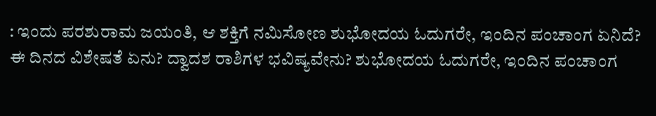: ಇಂದು ಪರಶುರಾಮ ಜಯಂತಿ, ಆ ಶಕ್ತಿಗೆ ನಮಿಸೋಣ ಶುಭೋದಯ ಓದುಗರೇ, ಇಂದಿನ ಪಂಚಾಂಗ ಏನಿದೆ? ಈ ದಿನದ ವಿಶೇಷತೆ ಏನು? ದ್ವಾದಶ ರಾಶಿಗಳ ಭವಿಷ್ಯವೇನು? ಶುಭೋದಯ ಓದುಗರೇ, ಇಂದಿನ ಪಂಚಾಂಗ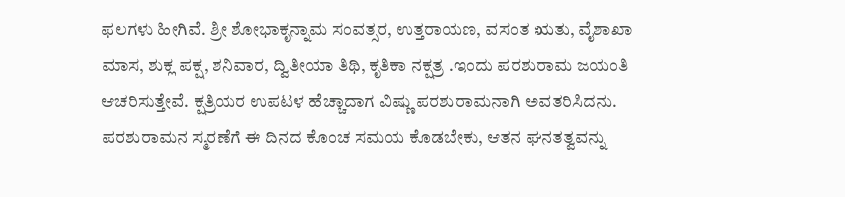ಫಲಗಳು ಹೀಗಿವೆ. ಶ್ರೀ ಶೋಭಾಕೃನ್ನಾಮ ಸಂವತ್ಸರ, ಉತ್ತರಾಯಣ, ವಸಂತ ಋತು, ವೈಶಾಖಾ ಮಾಸ, ಶುಕ್ಲ ಪಕ್ಷ, ಶನಿವಾರ, ದ್ವಿತೀಯಾ ತಿಥಿ, ಕೃತಿಕಾ ನಕ್ಷತ್ರ .ಇಂದು ಪರಶುರಾಮ ಜಯಂತಿ ಆಚರಿಸುತ್ತೇವೆ. ಕ್ಷತ್ರಿಯರ ಉಪಟಳ ಹೆಚ್ಚಾದಾಗ ವಿಷ್ಣು ಪರಶುರಾಮನಾಗಿ ಅವತರಿಸಿದನು. ಪರಶುರಾಮನ ಸ್ಮರಣೆಗೆ ಈ ದಿನದ ಕೊಂಚ ಸಮಯ ಕೊಡಬೇಕು, ಆತನ ಘನತತ್ವವನ್ನು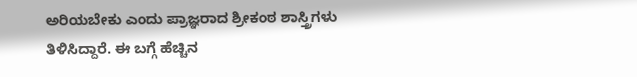ಅರಿಯಬೇಕು ಎಂದು ಪ್ರಾಜ್ಞರಾದ ಶ್ರೀಕಂಠ ಶಾಸ್ತ್ರಿಗಳು ತಿಳಿಸಿದ್ದಾರೆ. ಈ ಬಗ್ಗೆ ಹೆಚ್ಚಿನ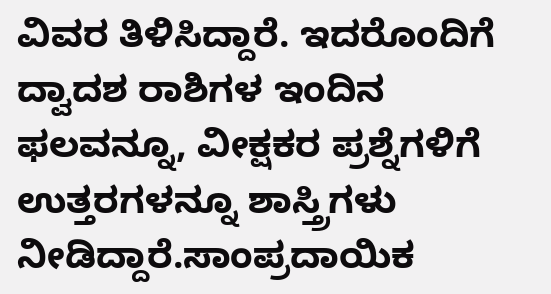ವಿವರ ತಿಳಿಸಿದ್ದಾರೆ. ಇದರೊಂದಿಗೆ ದ್ವಾದಶ ರಾಶಿಗಳ ಇಂದಿನ ಫಲವನ್ನೂ, ವೀಕ್ಷಕರ ಪ್ರಶ್ನೆಗಳಿಗೆ ಉತ್ತರಗಳನ್ನೂ ಶಾಸ್ತ್ರಿಗಳು ನೀಡಿದ್ದಾರೆ.ಸಾಂಪ್ರದಾಯಿಕ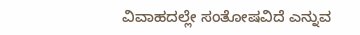ವಿವಾಹದಲ್ಲೇ ಸಂತೋಷವಿದೆ ಎನ್ನುವ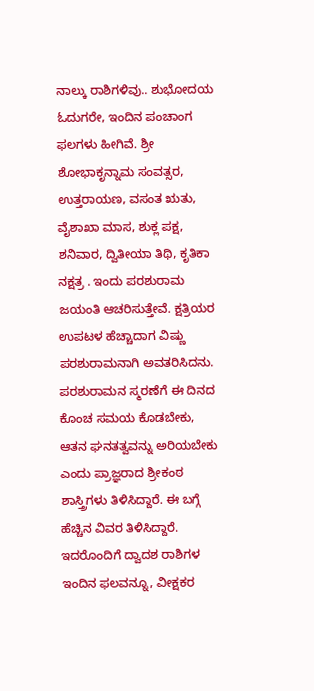ನಾಲ್ಕು ರಾಶಿಗಳಿವು.. ಶುಭೋದಯ ಓದುಗರೇ, ಇಂದಿನ ಪಂಚಾಂಗ ಫಲಗಳು ಹೀಗಿವೆ. ಶ್ರೀ ಶೋಭಾಕೃನ್ನಾಮ ಸಂವತ್ಸರ, ಉತ್ತರಾಯಣ, ವಸಂತ ಋತು, ವೈಶಾಖಾ ಮಾಸ, ಶುಕ್ಲ ಪಕ್ಷ, ಶನಿವಾರ, ದ್ವಿತೀಯಾ ತಿಥಿ, ಕೃತಿಕಾ ನಕ್ಷತ್ರ . ಇಂದು ಪರಶುರಾಮ ಜಯಂತಿ ಆಚರಿಸುತ್ತೇವೆ. ಕ್ಷತ್ರಿಯರ ಉಪಟಳ ಹೆಚ್ಚಾದಾಗ ವಿಷ್ಣು ಪರಶುರಾಮನಾಗಿ ಅವತರಿಸಿದನು. ಪರಶುರಾಮನ ಸ್ಮರಣೆಗೆ ಈ ದಿನದ ಕೊಂಚ ಸಮಯ ಕೊಡಬೇಕು, ಆತನ ಘನತತ್ವವನ್ನು ಅರಿಯಬೇಕು ಎಂದು ಪ್ರಾಜ್ಞರಾದ ಶ್ರೀಕಂಠ ಶಾಸ್ತ್ರಿಗಳು ತಿಳಿಸಿದ್ದಾರೆ. ಈ ಬಗ್ಗೆ ಹೆಚ್ಚಿನ ವಿವರ ತಿಳಿಸಿದ್ದಾರೆ. ಇದರೊಂದಿಗೆ ದ್ವಾದಶ ರಾಶಿಗಳ ಇಂದಿನ ಫಲವನ್ನೂ, ವೀಕ್ಷಕರ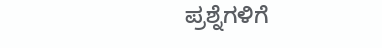ಪ್ರಶ್ನೆಗಳಿಗೆ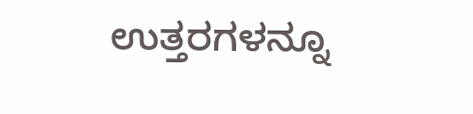ಉತ್ತರಗಳನ್ನೂ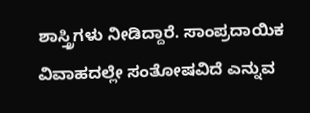ಶಾಸ್ತ್ರಿಗಳು ನೀಡಿದ್ದಾರೆ. ಸಾಂಪ್ರದಾಯಿಕ ವಿವಾಹದಲ್ಲೇ ಸಂತೋಷವಿದೆ ಎನ್ನುವ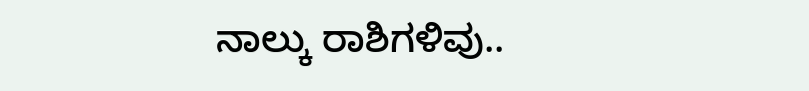ನಾಲ್ಕು ರಾಶಿಗಳಿವು..